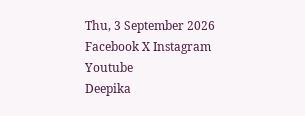Thu, 3 September 2026
Facebook X Instagram Youtube
Deepika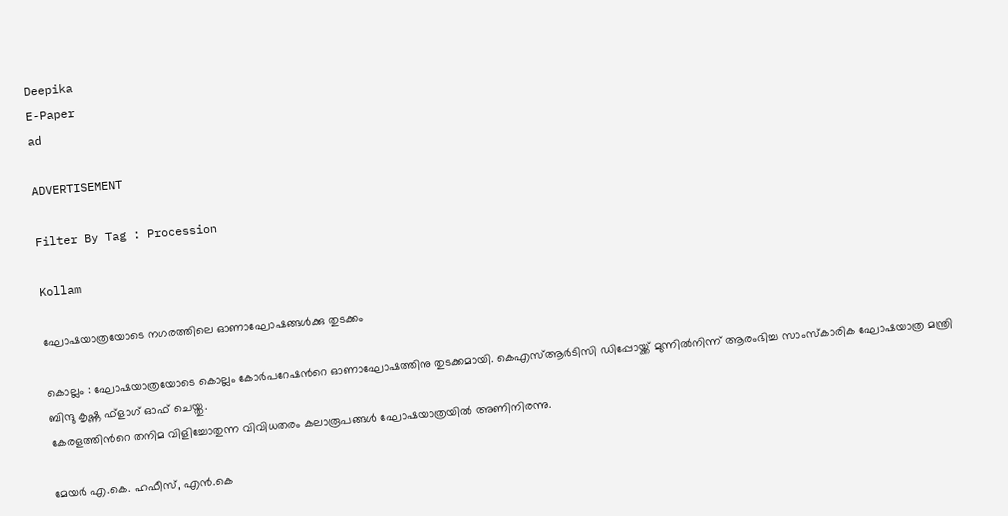Deepika
E-Paper
ad

ADVERTISEMENT

Filter By Tag : Procession

Kollam

ഘോഷയാത്രയോടെ നഗരത്തിലെ ഓണാഘോഷങ്ങള്‍ക്കു തുടക്കം

കൊല്ലം : ഘോഷയാത്രയോടെ കൊല്ലം കോര്‍പറേഷന്‍റെ ഓണാഘോഷത്തിനു തുടക്കമായി. കെഎസ്ആര്‍ടിസി ഡിപ്പോയ്ക്ക് മുന്നില്‍നിന്ന് ആരംഭിച്ച സാംസ്‌കാരിക ഘോഷയാത്ര മന്ത്രി ബിന്ദു കൃഷ്ണ ഫ്‌ളാഗ് ഓഫ് ചെയ്തു.
കേരളത്തിന്‍റെ തനിമ വിളിച്ചോതുന്ന വിവിധതരം കലാരൂപങ്ങള്‍ ഘോഷയാത്രയില്‍ അണിനിരന്നു.

മേയര്‍ എ.കെ. ഹഫീസ്, എന്‍.കെ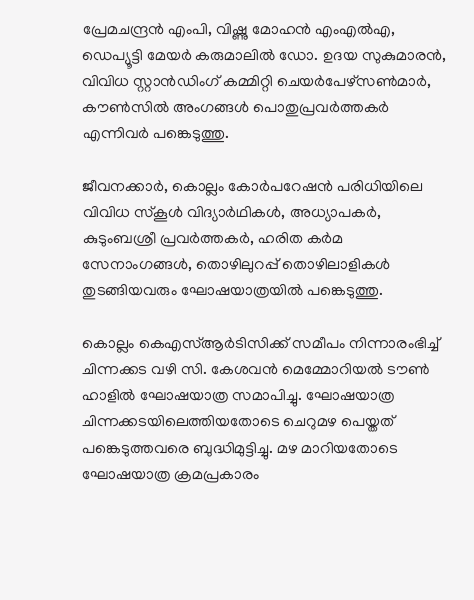പ്രേമചന്ദ്രന്‍ എംപി, വിഷ്ണു മോഹന്‍ എംഎല്‍എ, ഡെപ്യൂട്ടി മേയര്‍ കരുമാലില്‍ ഡോ. ഉദയ സുകുമാരന്‍, വിവിധ സ്റ്റാന്‍ഡിംഗ് കമ്മിറ്റി ചെയര്‍പേഴ്‌സണ്‍മാര്‍, കൗണ്‍സില്‍ അംഗങ്ങള്‍ പൊതുപ്രവര്‍ത്തകര്‍ എന്നിവര്‍ പങ്കെടുത്തു.

ജീവനക്കാര്‍, കൊല്ലം കോര്‍പറേഷന്‍ പരിധിയിലെ വിവിധ സ്‌കൂള്‍ വിദ്യാര്‍ഥികള്‍, അധ്യാപകര്‍, കുടുംബശ്രീ പ്രവര്‍ത്തകര്‍, ഹരിത കര്‍മ സേനാംഗങ്ങള്‍, തൊഴിലുറപ്പ് തൊഴിലാളികള്‍ തുടങ്ങിയവരും ഘോഷയാത്രയില്‍ പങ്കെടുത്തു.

കൊല്ലം കെഎസ്ആര്‍ടിസിക്ക് സമീപം നിന്നാരംഭിച്ച് ചിന്നക്കട വഴി സി. കേശവന്‍ മെമ്മോറിയല്‍ ടൗണ്‍ ഹാളില്‍ ഘോഷയാത്ര സമാപിച്ചു. ഘോഷയാത്ര ചിന്നക്കടയിലെത്തിയതോടെ ചെറുമഴ പെയ്തത് പങ്കെടുത്തവരെ ബുദ്ധിമുട്ടിച്ചു. മഴ മാറിയതോടെ ഘോഷയാത്ര ക്രമപ്രകാരം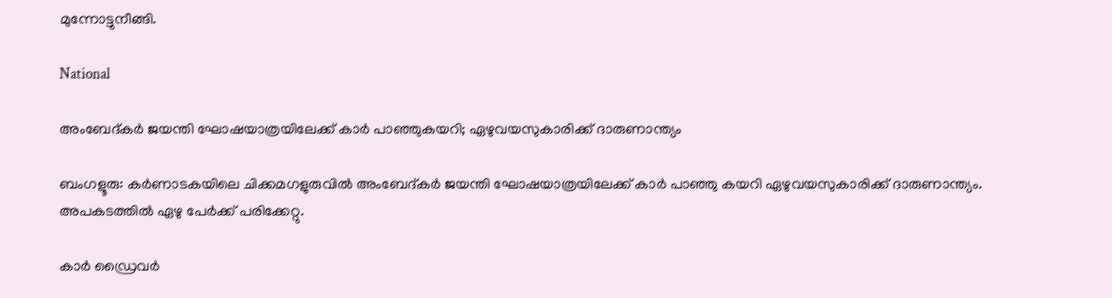മുന്നോട്ടുനീങ്ങി.

National

അംബേദ്കർ ജയന്തി ഘോഷയാത്രയിലേക്ക് കാർ പാഞ്ഞുകയറി; ഏഴുവയസുകാരിക്ക് ദാരുണാന്ത്യം

ബംഗളൂരു: കർണാടകയിലെ ചിക്കമഗളുരുവിൽ അംബേദ്കർ ജയന്തി ഘോഷയാത്രയിലേക്ക് കാർ പാഞ്ഞു കയറി ഏഴുവയസുകാരിക്ക് ദാരുണാന്ത്യം. അപകടത്തിൽ ഏഴു പേർക്ക് പരിക്കേറ്റു.

കാർ ഡ്രൈവർ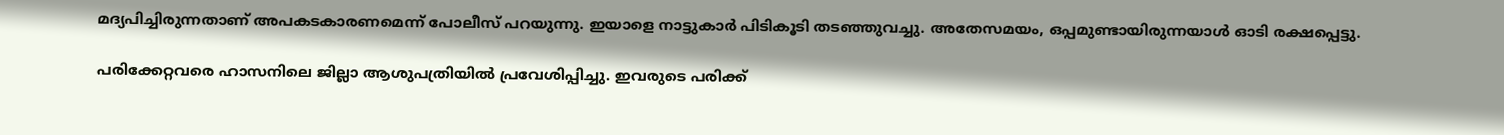മദ്യപിച്ചിരുന്നതാണ് അപകടകാരണമെന്ന് പോലീസ് പറയുന്നു. ഇയാളെ നാട്ടുകാർ പിടികൂടി തടഞ്ഞുവച്ചു. അതേസമയം, ഒപ്പമുണ്ടായിരുന്നയാൾ ഓടി രക്ഷപ്പെട്ടു.

പരിക്കേറ്റവരെ ഹാസനിലെ ജില്ലാ ആശുപത്രിയിൽ പ്രവേശിപ്പിച്ചു. ഇവരുടെ പരിക്ക്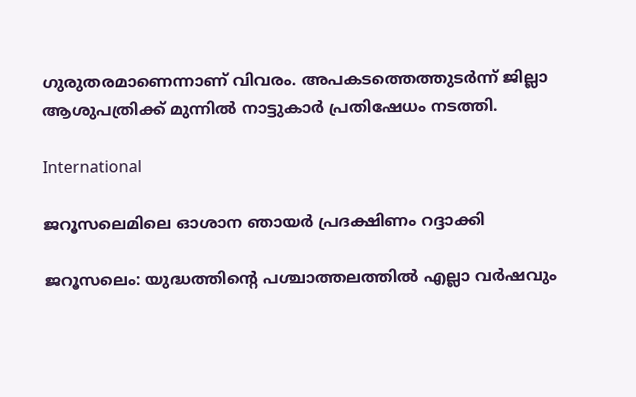ഗുരുതരമാണെന്നാണ് വിവരം. അപകടത്തെത്തുടർന്ന് ജില്ലാ ആശുപത്രിക്ക് മുന്നിൽ നാട്ടുകാർ പ്രതിഷേധം നടത്തി.

International

ജറൂസലെമിലെ ഓശാന ഞായര്‍ പ്രദക്ഷിണം റദ്ദാക്കി

ജറൂസലെം: യുദ്ധത്തിന്‍റെ പശ്ചാത്തലത്തില്‍ എല്ലാ വര്‍ഷവും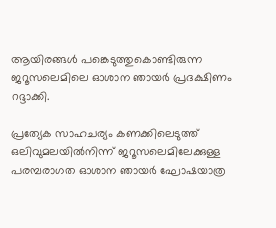ആയിരങ്ങള്‍ പങ്കെടുത്തുകൊണ്ടിരുന്ന ജറൂസലെമിലെ ഓശാന ഞായര്‍ പ്രദക്ഷിണം റദ്ദാക്കി.

പ്രത്യേക സാഹചര്യം കണക്കിലെടുത്ത് ഒലിവുമലയില്‍നിന്ന് ജറൂസലെമിലേക്കുള്ള പരമ്പരാഗത ഓശാന ഞായര്‍ ഘോഷയാത്ര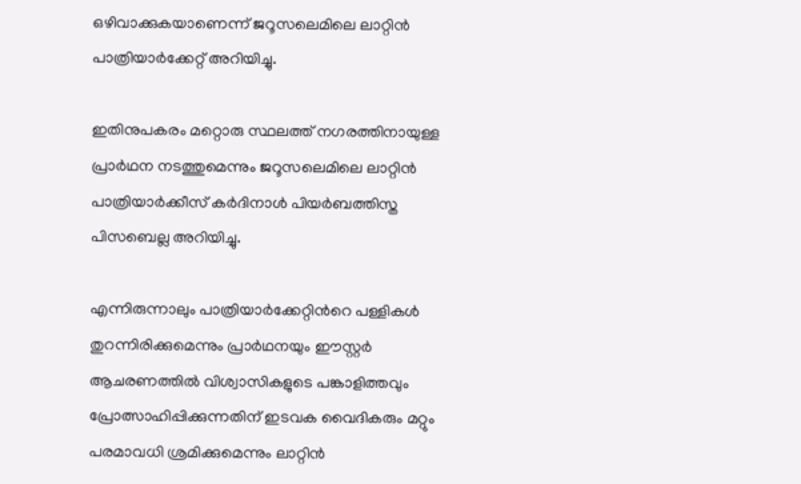ഒഴിവാക്കുകയാണെന്ന് ജറൂസലെമിലെ ലാറ്റിന്‍ പാത്രിയാര്‍ക്കേറ്റ് അറിയിച്ചു.

ഇതിനുപകരം മറ്റൊരു സ്ഥലത്ത് നഗരത്തിനായുള്ള പ്രാര്‍ഥന നടത്തുമെന്നും ജറൂസലെമിലെ ലാറ്റിന്‍ പാത്രിയാര്‍ക്കീസ് കര്‍ദിനാള്‍ പിയര്‍ബത്തിസ്ത പിസബെല്ല അറിയിച്ചു.

എന്നിരുന്നാലും പാത്രിയാര്‍ക്കേറ്റിന്‍റെ പള്ളികള്‍ തുറന്നിരിക്കുമെന്നും പ്രാര്‍ഥനയും ഈസ്റ്റര്‍ ആചരണത്തില്‍ വിശ്വാസികളുടെ പങ്കാളിത്തവും പ്രോത്സാഹിപ്പിക്കുന്നതിന് ഇടവക വൈദികരും മറ്റും പരമാവധി ശ്രമിക്കുമെന്നും ലാറ്റിന്‍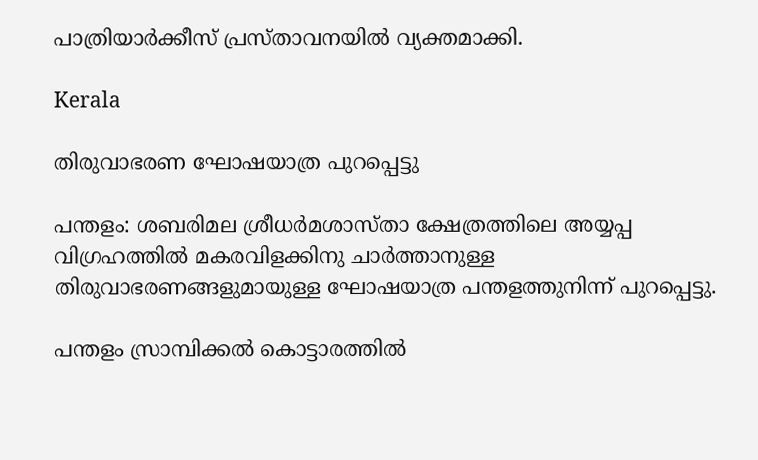പാത്രിയാര്‍ക്കീസ് പ്രസ്താവനയില്‍ വ്യക്തമാക്കി.

Kerala

തിരുവാഭരണ ഘോഷയാത്ര പുറപ്പെട്ടു

പന്തളം: ശബരിമല ശ്രീധർമശാസ്താ ക്ഷേത്രത്തിലെ അയ്യപ്പ വിഗ്രഹത്തിൽ മകരവിളക്കിനു ചാർത്താനുള്ള തിരുവാഭരണങ്ങളുമായുള്ള ഘോഷയാത്ര പന്തളത്തുനിന്ന് പുറപ്പെട്ടു.

പന്തളം സ്രാമ്പിക്കൽ കൊട്ടാരത്തിൽ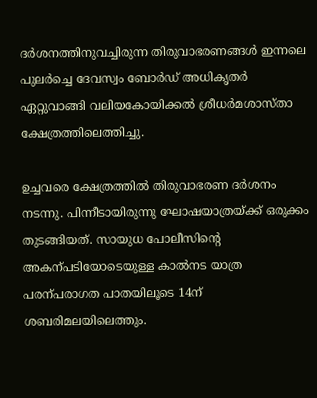ദർശനത്തിനുവച്ചിരുന്ന തിരുവാഭരണങ്ങൾ ഇന്നലെ പുലർച്ചെ ദേവസ്വം ബോർഡ് അധികൃതർ ഏറ്റുവാങ്ങി വലിയകോയിക്കൽ ശ്രീധർമശാസ്താ ക്ഷേത്രത്തിലെത്തിച്ചു.

ഉച്ചവരെ ക്ഷേത്രത്തിൽ തിരുവാഭരണ ദർശനം നടന്നു. പിന്നീടായിരുന്നു ഘോഷയാത്രയ്ക്ക് ഒരുക്കം തുടങ്ങിയത്. സായുധ പോലീസിന്‍റെ അകന്പടിയോടെയുള്ള കാൽനട യാത്ര പരന്പരാഗത പാതയിലൂടെ 14ന് ശബരിമലയിലെത്തും.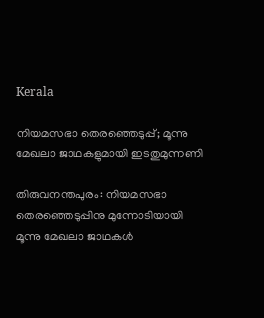Kerala

നിയമസഭാ തെരഞ്ഞെടുപ്പ്; മൂന്നു മേഖലാ ജാഥകളുമായി ഇടതുമുന്നണി

തിരുവനന്തപുരം: നിയമസഭാ തെരഞ്ഞെടുപ്പിനു മുന്നോടിയായി മൂന്നു മേഖലാ ജാഥകൾ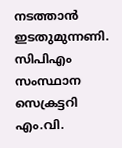നടത്താൻ ഇടതുമുന്നണി. സിപിഎം സംസ്ഥാന സെക്രട്ടറി എം.വി.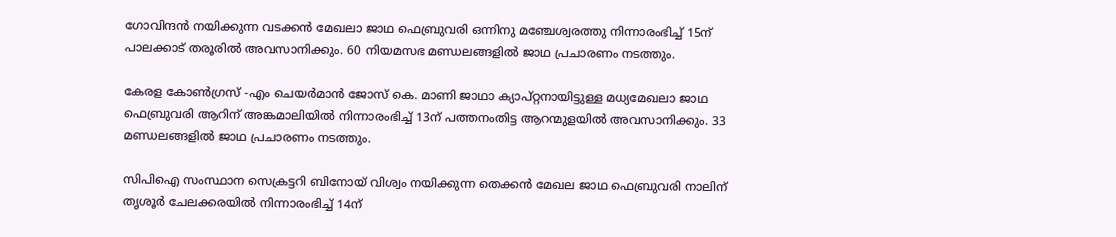ഗോവിന്ദൻ നയിക്കുന്ന വടക്കൻ മേഖലാ ജാഥ ഫെബ്രുവരി ഒന്നിനു മഞ്ചേശ്വരത്തു നിന്നാരംഭിച്ച് 15ന് പാലക്കാട് തരൂരിൽ അവസാനിക്കും. 60 നിയമസഭ മണ്ഡലങ്ങളിൽ ജാഥ പ്രചാരണം നടത്തും.

കേരള കോണ്‍ഗ്രസ് -എം ചെയർമാൻ ജോസ് കെ. മാണി ജാഥാ ക്യാപ്റ്റനായിട്ടുള്ള മധ്യമേഖലാ ജാഥ ഫെബ്രുവരി ആറിന് അങ്കമാലിയിൽ നിന്നാരംഭിച്ച് 13ന് പത്തനംതിട്ട ആറന്മുളയിൽ അവസാനിക്കും. 33 മണ്ഡലങ്ങളിൽ ജാഥ പ്രചാരണം നടത്തും.

സിപിഐ സംസ്ഥാന സെക്രട്ടറി ബിനോയ് വിശ്വം നയിക്കുന്ന തെക്കൻ മേഖല ജാഥ ഫെബ്രുവരി നാലിന് തൃശൂർ ചേലക്കരയിൽ നിന്നാരംഭിച്ച് 14ന്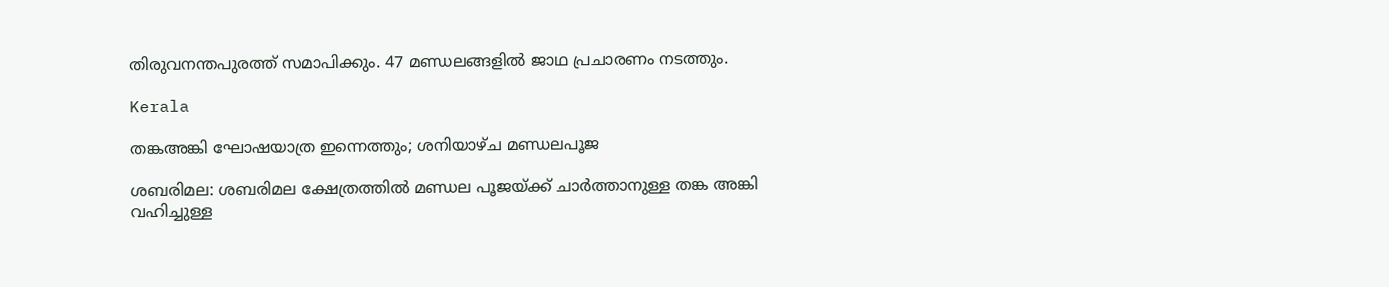തിരുവനന്തപുരത്ത് സമാപിക്കും. 47 മണ്ഡലങ്ങളിൽ ജാഥ പ്രചാരണം നടത്തും.

Kerala

തങ്കഅങ്കി ഘോഷയാത്ര ഇന്നെത്തും; ശനിയാഴ്ച മണ്ഡലപൂജ

ശബരിമല: ശബരിമല ക്ഷേത്രത്തില്‍ മണ്ഡല പൂജയ്ക്ക് ചാര്‍ത്താനുള്ള തങ്ക അങ്കി വഹിച്ചുള്ള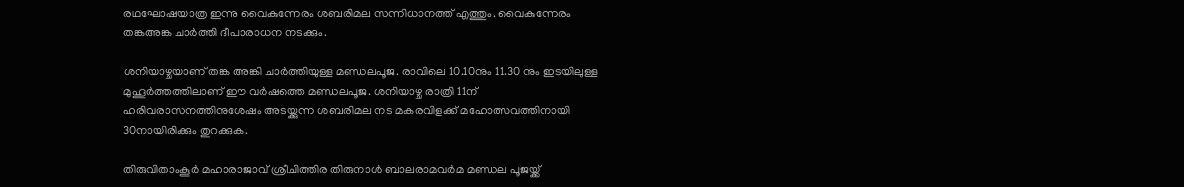രഥഘോഷയാത്ര ഇന്നു വൈകുന്നേരം ശബരിമല സന്നിധാനത്ത് എത്തും. വൈകുന്നേരം തങ്കഅങ്ക ചാര്‍ത്തി ദീപാരാധന നടക്കും.

ശനിയാഴ്ചയാണ് തങ്ക അങ്കി ചാര്‍ത്തിയുള്ള മണ്ഡലപൂജ. രാവിലെ 10.10നും 11.30 നും ഇടയിലുള്ള മുഹൂര്‍ത്തത്തിലാണ് ഈ വര്‍ഷത്തെ മണ്ഡലപൂജ. ശനിയാഴ്ച രാത്രി 11ന് ഹരിവരാസനത്തിനുശേഷം അടയ്ക്കുന്ന ശബരിമല നട മകരവിളക്ക് മഹോത്സവത്തിനായി 30നായിരിക്കും തുറക്കുക.

തിരുവിതാംകൂര്‍ മഹാരാജാവ് ശ്രീചിത്തിര തിരുനാള്‍ ബാലരാമവര്‍മ മണ്ഡല പൂജയ്ക്ക്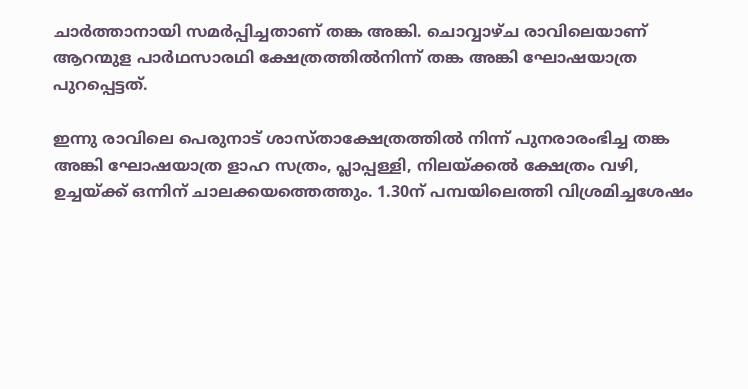ചാര്‍ത്താനായി സമര്‍പ്പിച്ചതാണ് തങ്ക അങ്കി. ചൊവ്വാഴ്ച രാവിലെയാണ് ആറന്മുള പാര്‍ഥസാരഥി ക്ഷേത്രത്തില്‍നിന്ന് തങ്ക അങ്കി ഘോഷയാത്ര പുറപ്പെട്ടത്.

ഇന്നു രാവിലെ പെരുനാട് ശാസ്താക്ഷേത്രത്തില്‍ നിന്ന് പുനരാരംഭിച്ച തങ്ക അങ്കി ഘോഷയാത്ര ളാഹ സത്രം, പ്ലാപ്പള്ളി, നിലയ്ക്കല്‍ ക്ഷേത്രം വഴി, ഉച്ചയ്ക്ക് ഒന്നിന് ചാലക്കയത്തെത്തും. 1.30ന് പമ്പയിലെത്തി വിശ്രമിച്ചശേഷം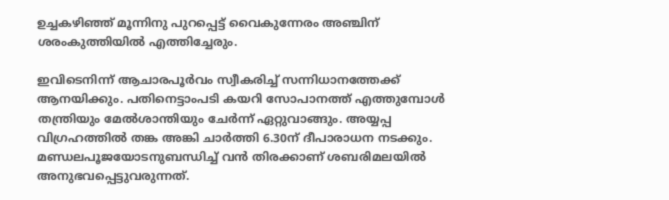ഉച്ചകഴിഞ്ഞ് മൂന്നിനു പുറപ്പെട്ട് വൈകുന്നേരം അഞ്ചിന് ശരംകുത്തിയില്‍ എത്തിച്ചേരും.

ഇവിടെനിന്ന് ആചാരപൂര്‍വം സ്വീകരിച്ച് സന്നിധാനത്തേക്ക് ആനയിക്കും. പതിനെട്ടാംപടി കയറി സോപാനത്ത് എത്തുമ്പോള്‍ തന്ത്രിയും മേല്‍ശാന്തിയും ചേര്‍ന്ന് ഏറ്റുവാങ്ങും. അയ്യപ്പ വിഗ്രഹത്തില്‍ തങ്ക അങ്കി ചാര്‍ത്തി 6.30ന് ദീപാരാധന നടക്കും. മണ്ഡലപൂജയോടനുബന്ധിച്ച് വന്‍ തിരക്കാണ് ശബരിമലയില്‍ അനുഭവപ്പെട്ടുവരുന്നത്.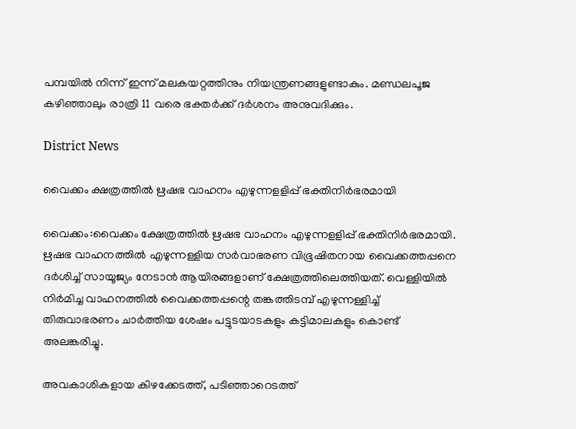പമ്പയില്‍ നിന്ന് ഇന്ന് മലകയറ്റത്തിനും നിയന്ത്രണങ്ങളുണ്ടാകും. മണ്ഡലപൂജ കഴിഞ്ഞാലും രാത്രി 11 വരെ ഭക്തര്‍ക്ക് ദര്‍ശനം അനുവദിക്കും.

District News

വൈക്കം ക്ഷത്രത്തിൽ ഋഷഭ വാഹനം എഴുന്നളളിപ്പ് ഭക്തിനിർഭരമായി

വൈക്കം:വൈക്കം ക്ഷേത്രത്തില്‍ ഋഷഭ വാഹനം എഴുന്നളളിപ്പ് ഭക്തിനിർഭരമായി. ഋഷഭ വാഹനത്തില്‍ എഴുന്നള്ളിയ സര്‍വാഭരണ വിഭൂഷിതനായ വൈക്കത്തപ്പനെ ദര്‍ശിച്ച് സായൂജ്യം നേടാന്‍ ആയിരങ്ങളാണ് ക്ഷേത്രത്തിലെത്തിയത്. വെള്ളിയില്‍ നിര്‍മിച്ച വാഹനത്തില്‍ വൈക്കത്തപ്പന്റെ തങ്കത്തിടമ്പ് എഴുന്നള്ളിച്ച് തിരുവാഭരണം ചാര്‍ത്തിയ ശേഷം പട്ടുടയാടകളും കട്ടിമാലകളും കൊണ്ട് അലങ്കരിച്ചു.

അവകാശികളായ കിഴക്കേടത്ത്, പടിഞ്ഞാറെടത്ത്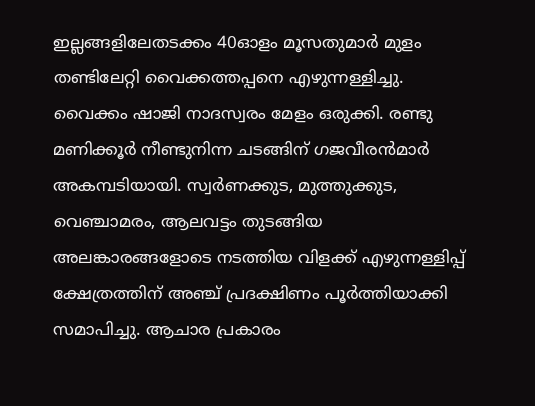ഇല്ലങ്ങളിലേതടക്കം 40ഓളം മൂസതുമാര്‍ മുളം തണ്ടിലേറ്റി വൈക്കത്തപ്പനെ എഴുന്നള്ളിച്ചു. വൈക്കം ഷാജി നാദസ്വരം മേളം ഒരുക്കി. രണ്ടു മണിക്കൂര്‍ നീണ്ടുനിന്ന ചടങ്ങിന് ഗജവീരന്‍മാര്‍ അകമ്പടിയായി. സ്വര്‍ണക്കുട, മുത്തുക്കുട, വെഞ്ചാമരം, ആലവട്ടം തുടങ്ങിയ അലങ്കാരങ്ങളോടെ നടത്തിയ വിളക്ക് എഴുന്നള്ളിപ്പ് ക്ഷേത്രത്തിന് അഞ്ച് പ്രദക്ഷിണം പൂര്‍ത്തിയാക്കി സമാപിച്ചു. ആചാര പ്രകാരം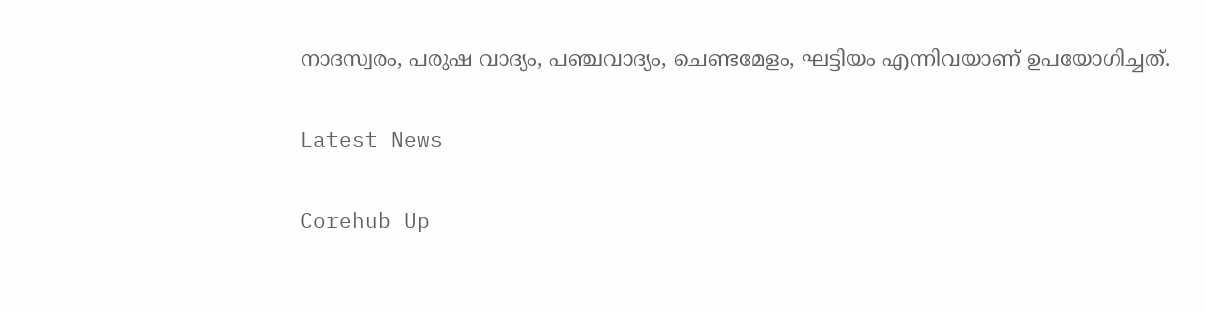നാദസ്വരം, പരുഷ വാദ്യം, പഞ്ചവാദ്യം, ചെണ്ടമേളം, ഘട്ടിയം എന്നിവയാണ് ഉപയോഗിച്ചത്.

Latest News

Corehub Up